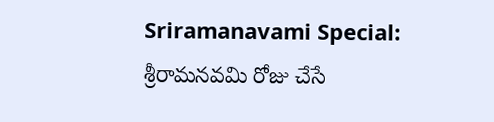Sriramanavami Special: శ్రీరామనవమి రోజు చేసే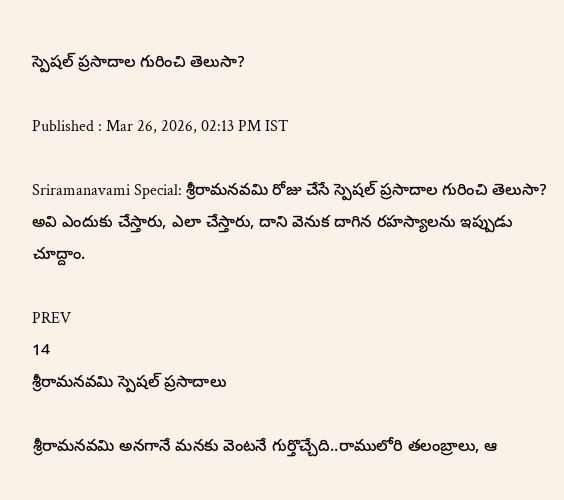స్పెషల్ ప్రసాదాల గురించి తెలుసా?

Published : Mar 26, 2026, 02:13 PM IST

Sriramanavami Special: శ్రీరామనవమి రోజు చేసే స్పెషల్ ప్రసాదాల గురించి తెలుసా? అవి ఎందుకు చేస్తారు, ఎలా చేస్తారు, దాని వెనుక దాగిన రహస్యాలను ఇప్పుడు చూద్దాం.

PREV
14
శ్రీరామనవమి స్పెషల్ ప్రసాదాలు

శ్రీరామనవమి అనగానే మనకు వెంటనే గుర్తొచ్చేది..రాములోరి తలంబ్రాలు, ఆ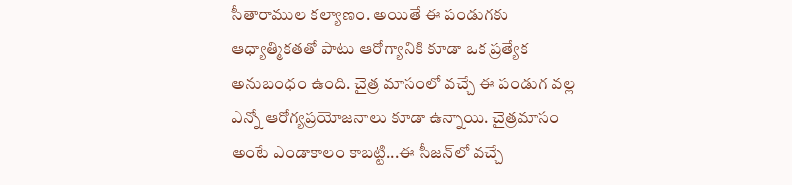సీతారాముల కల్యాణం. అయితే ఈ పండుగకు ఆధ్యాత్మికతతో పాటు ఆరోగ్యానికి కూడా ఒక ప్రత్యేక అనుబంధం ఉంది. చైత్ర మాసంలో వచ్చే ఈ పండుగ వల్ల ఎన్నో ఆరోగ్యప్రయోజనాలు కూడా ఉన్నాయి. చైత్రమాసం అంటే ఎండాకాలం కాబట్టి...ఈ సీజన్‍లో వచ్చే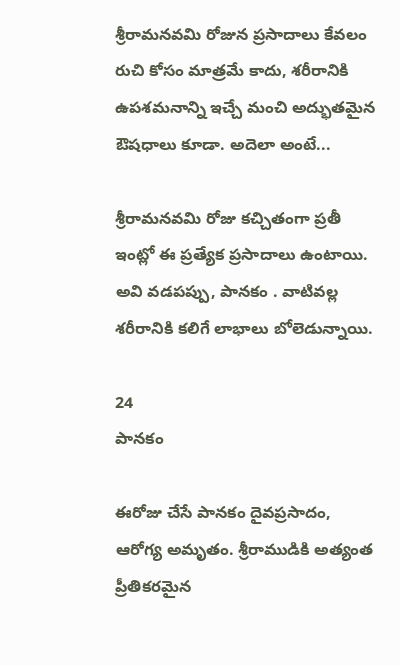శ్రీరామనవమి రోజున ప్రసాదాలు కేవలం రుచి కోసం మాత్రమే కాదు, శరీరానికి ఉపశమనాన్ని ఇచ్చే మంచి అద్భుతమైన ఔషధాలు కూడా. అదెలా అంటే...

శ్రీరామనవమి రోజు కచ్చితంగా ప్రతీ ఇంట్లో ఈ ప్రత్యేక ప్రసాదాలు ఉంటాయి. అవి వడపప్పు, పానకం . వాటివల్ల శరీరానికి కలిగే లాభాలు బోలెడున్నాయి.

24
పానకం

ఈరోజు చేసే పానకం దైవప్రసాదం, ఆరోగ్య అమృతం. శ్రీరాముడికి అత్యంత ప్రీతికరమైన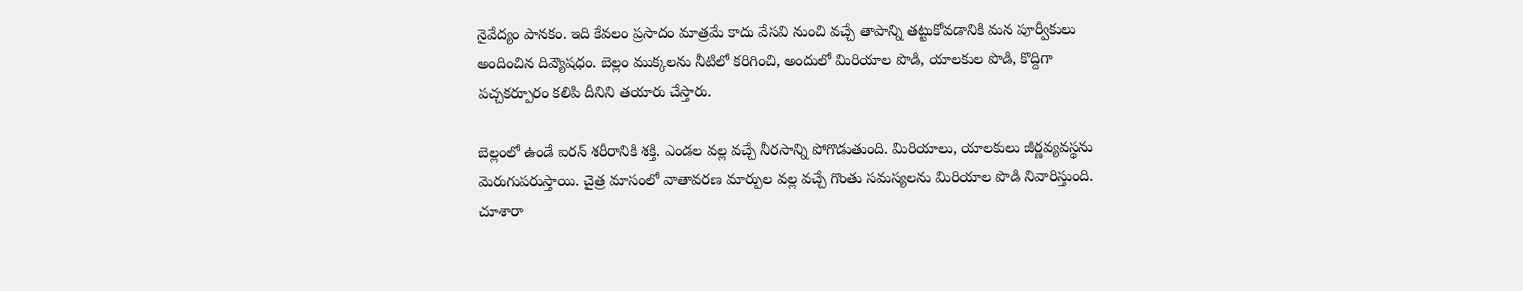నైవేద్యం పానకం. ఇది కేవలం ప్రసాదం మాత్రమే కాదు వేసవి నుంచి వచ్చే తాపాన్ని తట్టుకోవడానికి మన పూర్వీకులు అందించిన దివ్యౌషధం. బెల్లం ముక్కలను నీటిలో కరిగించి, అందులో మిరియాల పొడి, యాలకుల పొడి, కొద్దిగా పచ్చకర్పూరం కలిపి దీనిని తయారు చేస్తారు.

బెల్లంలో ఉండే ఐరన్ శరీరానికి శక్తి. ఎండల వల్ల వచ్చే నీరసాన్ని పోగొడుతుంది. మిరియాలు, యాలకులు జీర్ణవ్యవస్థను మెరుగుపరుస్తాయి. చైత్ర మాసంలో వాతావరణ మార్పుల వల్ల వచ్చే గొంతు సమస్యలను మిరియాల పొడి నివారిస్తుంది. చూశారా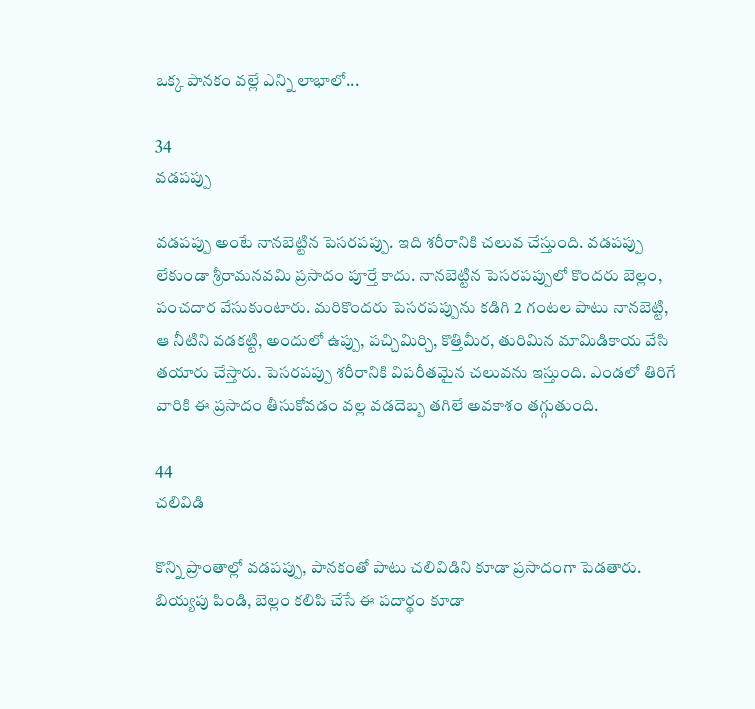ఒక్క పానకం వల్లే ఎన్ని లాభాలో...

34
వడపప్పు

వడపప్పు అంటే నానబెట్టిన పెసరపప్పు. ఇది శరీరానికి చలువ చేస్తుంది. వడపప్పు లేకుండా శ్రీరామనవమి ప్రసాదం పూర్తే కాదు. నానబెట్టిన పెసరపప్పులో కొందరు బెల్లం, పంచదార వేసుకుంటారు. మరికొందరు పెసరపప్పును కడిగి 2 గంటల పాటు నానబెట్టి, ఆ నీటిని వడకట్టి, అందులో ఉప్పు, పచ్చిమిర్చి, కొత్తిమీర, తురిమిన మామిడికాయ వేసి తయారు చేస్తారు. పెసరపప్పు శరీరానికి విపరీతమైన చలువను ఇస్తుంది. ఎండలో తిరిగే వారికి ఈ ప్రసాదం తీసుకోవడం వల్ల వడదెబ్బ తగిలే అవకాశం తగ్గుతుంది.

44
చలివిడి

కొన్ని ప్రాంతాల్లో వడపప్పు, పానకంతో పాటు చలివిడిని కూడా ప్రసాదంగా పెడతారు. బియ్యపు పిండి, బెల్లం కలిపి చేసే ఈ పదార్థం కూడా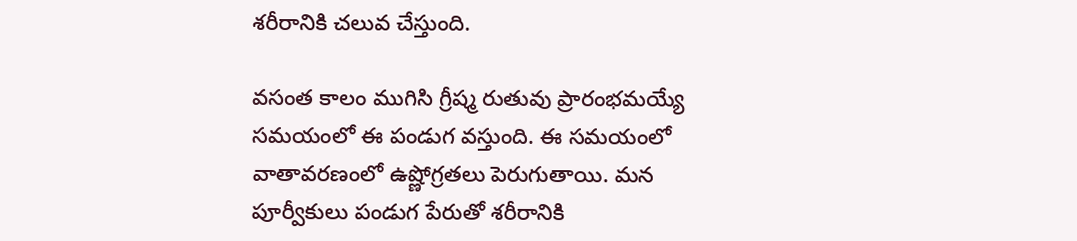శరీరానికి చలువ చేస్తుంది.

వసంత కాలం ముగిసి గ్రీష్మ రుతువు ప్రారంభమయ్యే సమయంలో ఈ పండుగ వస్తుంది. ఈ సమయంలో వాతావరణంలో ఉష్ణోగ్రతలు పెరుగుతాయి. మన పూర్వీకులు పండుగ పేరుతో శరీరానికి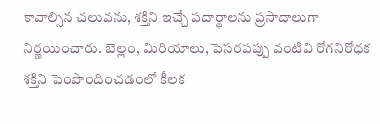కావాల్సిన చలువను, శక్తిని ఇచ్చే పదార్థాలను ప్రసాదాలుగా నిర్ణయించారు. బెల్లం, మిరియాలు, పెసరపప్పు వంటివి రోగనిరోధక శక్తిని పెంపొందించడంలో కీలక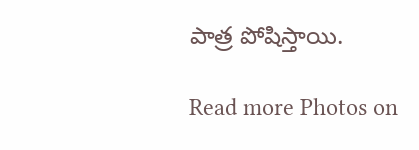పాత్ర పోషిస్తాయి.

Read more Photos on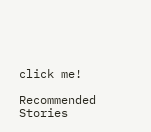click me!

Recommended Stories